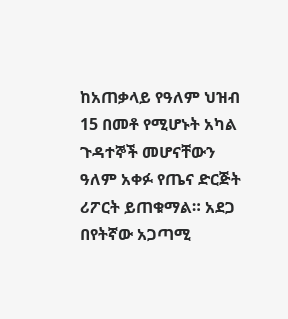ከአጠቃላይ የዓለም ህዝብ 15 በመቶ የሚሆኑት አካል ጉዳተኞች መሆናቸውን ዓለም አቀፉ የጤና ድርጅት ሪፖርት ይጠቁማል። አደጋ በየትኛው አጋጣሚ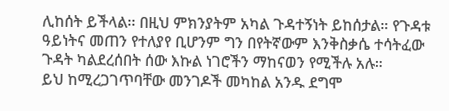ሊከሰት ይችላል፡፡ በዚህ ምክንያትም አካል ጉዳተኝነት ይከሰታል። የጉዳቱ ዓይነትና መጠን የተለያየ ቢሆንም ግን በየትኛውም እንቅስቃሴ ተሳትፈው ጉዳት ካልደረሰበት ሰው እኩል ነገሮችን ማከናወን የሚችሉ አሉ።
ይህ ከሚረጋገጥባቸው መንገዶች መካከል አንዱ ደግሞ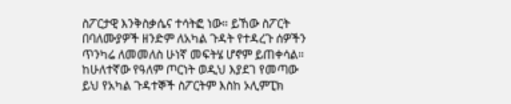ስፖርታዊ እንቅስቃሴና ተሳትፎ ነው። ይኸው ስፖርት በባለሙያዎች ዘንድም ለአካል ጉዳት የተዳረጉ ሰዎችን ጥንካሬ ለመመለስ ሁነኛ መፍትሄ ሆኖም ይጠቀሳል። ከሁለተኛው የዓለም ጦርነት ወዲህ እያደገ የመጣው ይህ የአካል ጉዳተኞች ስፖርትም እስከ ኦሊምፒክ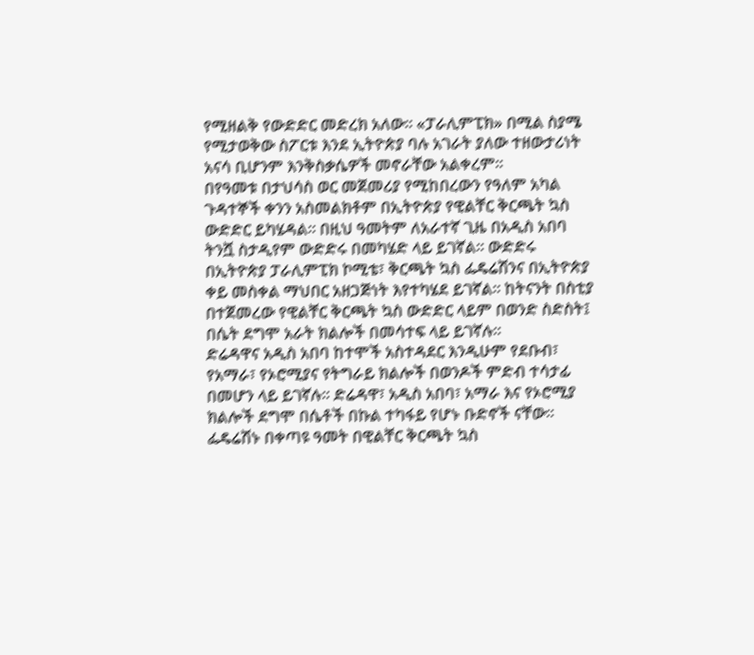የሚዘልቅ የውድድር መድረክ አለው። «ፓራሊምፒክ» በሚል ስያሜ የሚታወቅው ስፖርቱ እንደ ኢትዮጵያ ባሉ አገራት ያለው ተዘውታሪነት አናሳ ቢሆንም እንቅስቃሴዎች መኖራቸው አልቀረም።
በየዓመቱ በታህሳስ ወር መጀመሪያ የሚከበረውን የዓለም አካል ጉዳተኞች ቀንን አስመልክቶም በኢትዮጵያ የዊልቸር ቅርጫት ኳስ ውድድር ይካሄዳል። በዚህ ዓመትም ለአራተኛ ጊዜ በአዲስ አበባ ትንሿ ስታዲየም ውድድሩ በመካሄድ ላይ ይገኛል። ውድድሩ በኢትዮጵያ ፓራሊምፒክ ኮሚቴ፣ ቅርጫት ኳስ ፌዴሬሽንና በኢትዮጵያ ቀይ መስቀል ማህበር አዘጋጅነት እየተካሄደ ይገኛል። ከትናንት በስቲያ በተጀመረው የዊልቸር ቅርጫት ኳስ ውድድር ላይም በወንድ ስድስት፤ በሴት ደግሞ አራት ክልሎች በመሳተፍ ላይ ይገኛሉ።
ድሬዳዋና አዲስ አበባ ከተሞች አስተዳደር እንዲሁም የደቡብ፣ የአማራ፣ የኦሮሚያና የትግራይ ክልሎች በወንዶች ምድብ ተሳታፊ በመሆን ላይ ይገኛሉ፡፡ ድሬዳዋ፣ አዲስ አበባ፣ አማራ እና የኦሮሚያ ክልሎች ደግሞ በሴቶች በኩል ተካፋይ የሆኑ ቡድኖች ናቸው። ፌዴሬሽኑ በቀጣዩ ዓመት በዊልቸር ቅርጫት ኳስ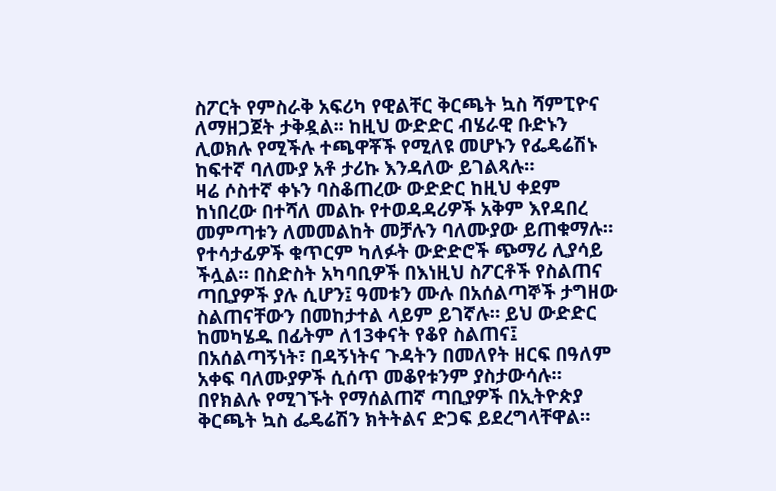ስፖርት የምስራቅ አፍሪካ የዊልቸር ቅርጫት ኳስ ሻምፒዮና ለማዘጋጀት ታቅዷል፡፡ ከዚህ ውድድር ብሄራዊ ቡድኑን ሊወክሉ የሚችሉ ተጫዋቾች የሚለዩ መሆኑን የፌዴሬሽኑ ከፍተኛ ባለሙያ አቶ ታሪኩ እንዳለው ይገልጻሉ።
ዛሬ ሶስተኛ ቀኑን ባስቆጠረው ውድድር ከዚህ ቀደም ከነበረው በተሻለ መልኩ የተወዳዳሪዎች አቅም እየዳበረ መምጣቱን ለመመልከት መቻሉን ባለሙያው ይጠቁማሉ። የተሳታፊዎች ቁጥርም ካለፉት ውድድሮች ጭማሪ ሊያሳይ ችሏል። በስድስት አካባቢዎች በእነዚህ ስፖርቶች የስልጠና ጣቢያዎች ያሉ ሲሆን፤ ዓመቱን ሙሉ በአሰልጣኞች ታግዘው ስልጠናቸውን በመከታተል ላይም ይገኛሉ። ይህ ውድድር ከመካሄዱ በፊትም ለ13ቀናት የቆየ ስልጠና፤ በአሰልጣኝነት፣ በዳኝነትና ጉዳትን በመለየት ዘርፍ በዓለም አቀፍ ባለሙያዎች ሲሰጥ መቆየቱንም ያስታውሳሉ።
በየክልሉ የሚገኙት የማሰልጠኛ ጣቢያዎች በኢትዮጵያ ቅርጫት ኳስ ፌዴሬሽን ክትትልና ድጋፍ ይደረግላቸዋል።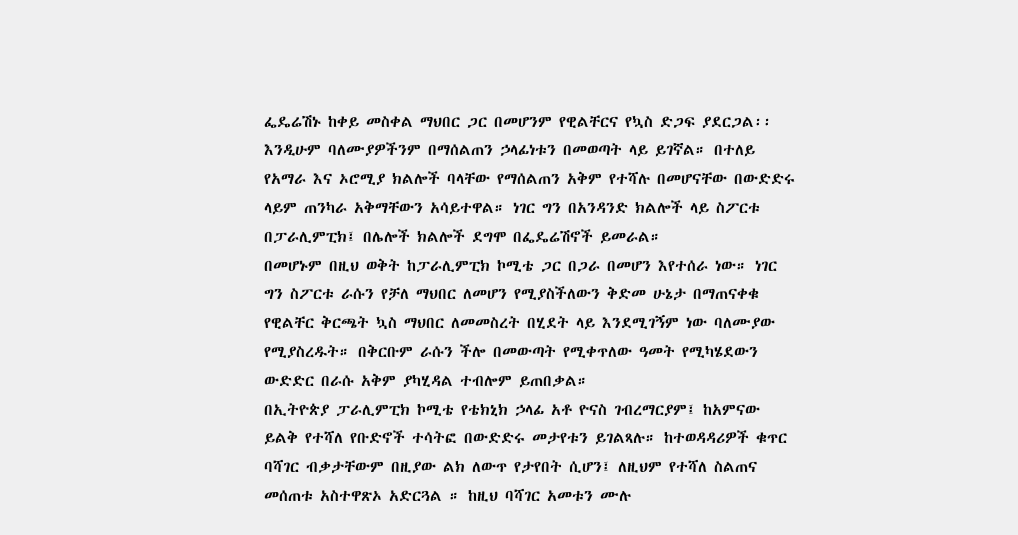ፌዴሬሽኑ ከቀይ መስቀል ማህበር ጋር በመሆንም የዊልቸርና የኳስ ድጋፍ ያደርጋል፡፡ እንዲሁም ባለሙያዎችንም በማሰልጠን ኃላፊነቱን በመወጣት ላይ ይገኛል። በተለይ የአማራ እና ኦሮሚያ ክልሎች ባላቸው የማሰልጠን አቅም የተሻሉ በመሆናቸው በውድድሩ ላይም ጠንካራ አቅማቸውን አሳይተዋል። ነገር ግን በአንዳንድ ክልሎች ላይ ስፖርቱ በፓራሊምፒክ፤ በሌሎች ክልሎች ደግሞ በፌዴሬሽኖች ይመራል።
በመሆኑም በዚህ ወቅት ከፓራሊምፒክ ኮሚቴ ጋር በጋራ በመሆን እየተሰራ ነው። ነገር ግን ስፖርቱ ራሱን የቻለ ማህበር ለመሆን የሚያስችለውን ቅድመ ሁኔታ በማጠናቀቁ የዊልቸር ቅርጫት ኳስ ማህበር ለመመስረት በሂደት ላይ እንደሚገኝም ነው ባለሙያው የሚያስረዱት። በቅርቡም ራሱን ችሎ በመውጣት የሚቀጥለው ዓመት የሚካሄደውን ውድድር በራሱ አቅም ያካሂዳል ተብሎም ይጠበቃል።
በኢትዮጵያ ፓራሊምፒክ ኮሚቴ የቴክኒክ ኃላፊ አቶ ዮናስ ገብረማርያም፤ ከአምናው ይልቅ የተሻለ የቡድኖች ተሳትፎ በውድድሩ መታየቱን ይገልጻሉ። ከተወዳዳሪዎች ቁጥር ባሻገር ብቃታቸውም በዚያው ልክ ለውጥ የታየበት ሲሆን፤ ለዚህም የተሻለ ስልጠና መሰጠቱ አስተዋጽኦ አድርጓል ። ከዚህ ባሻገር አመቱን ሙሉ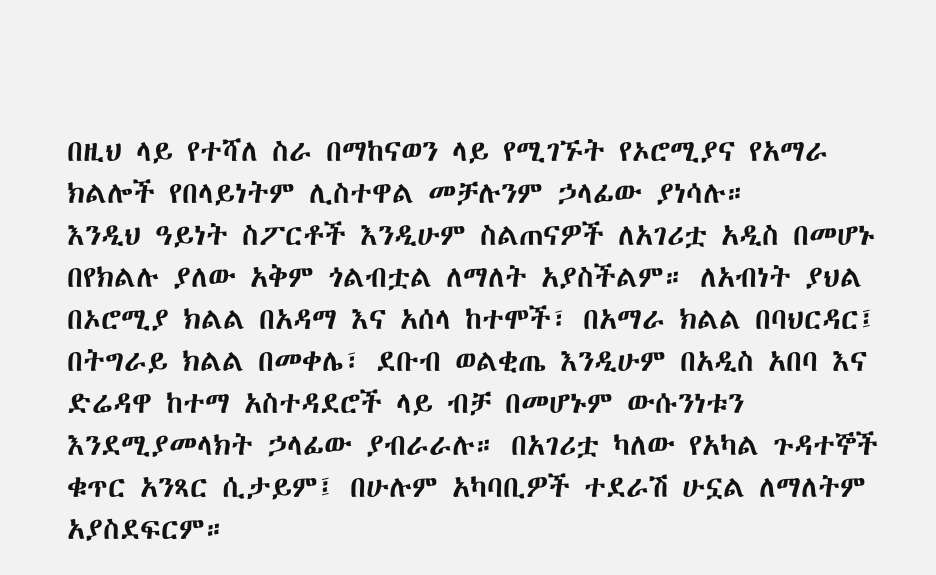በዚህ ላይ የተሻለ ስራ በማከናወን ላይ የሚገኙት የኦሮሚያና የአማራ ክልሎች የበላይነትም ሊስተዋል መቻሉንም ኃላፊው ያነሳሉ።
እንዲህ ዓይነት ስፖርቶች እንዲሁም ስልጠናዎች ለአገሪቷ አዲስ በመሆኑ በየክልሉ ያለው አቅም ጎልብቷል ለማለት አያስችልም። ለአብነት ያህል በኦሮሚያ ክልል በአዳማ እና አሰላ ከተሞች፣ በአማራ ክልል በባህርዳር፤ በትግራይ ክልል በመቀሌ፣ ደቡብ ወልቂጤ እንዲሁም በአዲስ አበባ እና ድሬዳዋ ከተማ አስተዳደሮች ላይ ብቻ በመሆኑም ውሱንነቱን እንደሚያመላክት ኃላፊው ያብራራሉ። በአገሪቷ ካለው የአካል ጉዳተኞች ቁጥር አንጻር ሲታይም፤ በሁሉም አካባቢዎች ተደራሽ ሁኗል ለማለትም አያስደፍርም።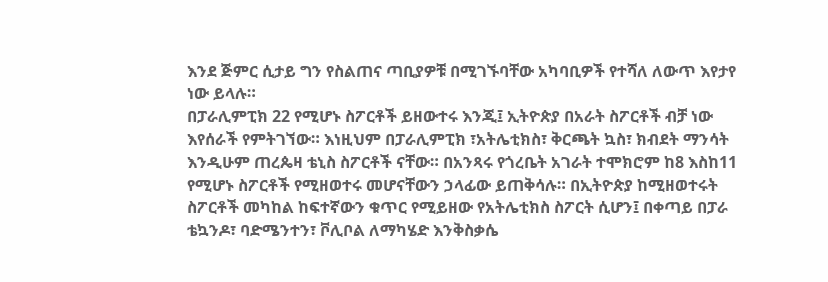እንደ ጅምር ሲታይ ግን የስልጠና ጣቢያዎቹ በሚገኙባቸው አካባቢዎች የተሻለ ለውጥ እየታየ ነው ይላሉ።
በፓራሊምፒክ 22 የሚሆኑ ስፖርቶች ይዘውተሩ እንጂ፤ ኢትዮጵያ በአራት ስፖርቶች ብቻ ነው እየሰራች የምትገኘው። እነዚህም በፓራሊምፒክ ፣አትሌቲክስ፣ ቅርጫት ኳስ፣ ክብደት ማንሳት እንዲሁም ጠረጴዛ ቴኒስ ስፖርቶች ናቸው። በአንጻሩ የጎረቤት አገራት ተሞክሮም ከ8 እስከ11 የሚሆኑ ስፖርቶች የሚዘወተሩ መሆናቸውን ኃላፊው ይጠቅሳሉ። በኢትዮጵያ ከሚዘወተሩት ስፖርቶች መካከል ከፍተኛውን ቁጥር የሚይዘው የአትሌቲክስ ስፖርት ሲሆን፤ በቀጣይ በፓራ ቴኳንዶ፣ ባድሜንተን፣ ቮሊቦል ለማካሄድ እንቅስቃሴ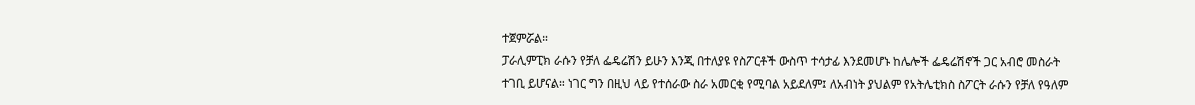ተጀምሯል።
ፓራሊምፒክ ራሱን የቻለ ፌዴሬሽን ይሁን እንጂ በተለያዩ የስፖርቶች ውስጥ ተሳታፊ እንደመሆኑ ከሌሎች ፌዴሬሽኖች ጋር አብሮ መስራት ተገቢ ይሆናል። ነገር ግን በዚህ ላይ የተሰራው ስራ አመርቂ የሚባል አይደለም፤ ለአብነት ያህልም የአትሌቲክስ ስፖርት ራሱን የቻለ የዓለም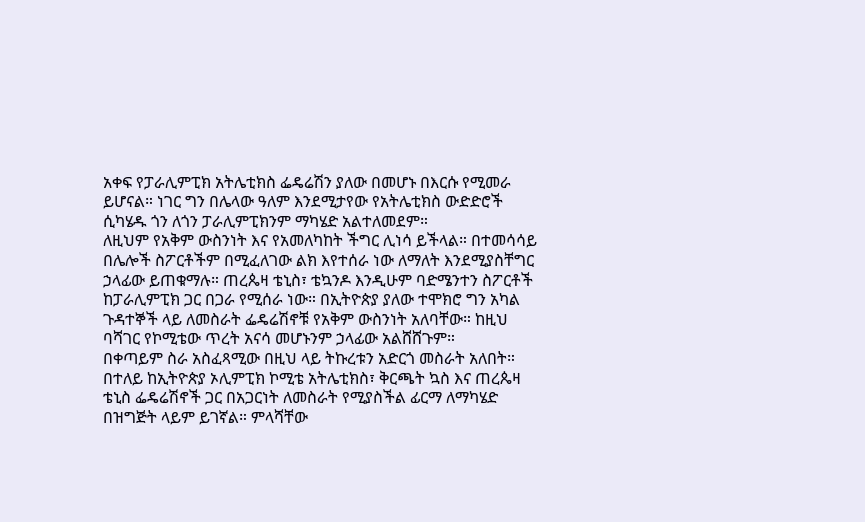አቀፍ የፓራሊምፒክ አትሌቲክስ ፌዴሬሽን ያለው በመሆኑ በእርሱ የሚመራ ይሆናል። ነገር ግን በሌላው ዓለም እንደሚታየው የአትሌቲክስ ውድድሮች ሲካሄዱ ጎን ለጎን ፓራሊምፒክንም ማካሄድ አልተለመደም።
ለዚህም የአቅም ውስንነት እና የአመለካከት ችግር ሊነሳ ይችላል። በተመሳሳይ በሌሎች ስፖርቶችም በሚፈለገው ልክ እየተሰራ ነው ለማለት እንደሚያስቸግር ኃላፊው ይጠቁማሉ። ጠረጴዛ ቴኒስ፣ ቴኳንዶ እንዲሁም ባድሜንተን ስፖርቶች ከፓራሊምፒክ ጋር በጋራ የሚሰራ ነው። በኢትዮጵያ ያለው ተሞክሮ ግን አካል ጉዳተኞች ላይ ለመስራት ፌዴሬሽኖቹ የአቅም ውስንነት አለባቸው። ከዚህ ባሻገር የኮሚቴው ጥረት አናሳ መሆኑንም ኃላፊው አልሸሸጉም።
በቀጣይም ስራ አስፈጻሚው በዚህ ላይ ትኩረቱን አድርጎ መስራት አለበት። በተለይ ከኢትዮጵያ ኦሊምፒክ ኮሚቴ አትሌቲክስ፣ ቅርጫት ኳስ እና ጠረጴዛ ቴኒስ ፌዴሬሽኖች ጋር በአጋርነት ለመስራት የሚያስችል ፊርማ ለማካሄድ በዝግጅት ላይም ይገኛል። ምላሻቸው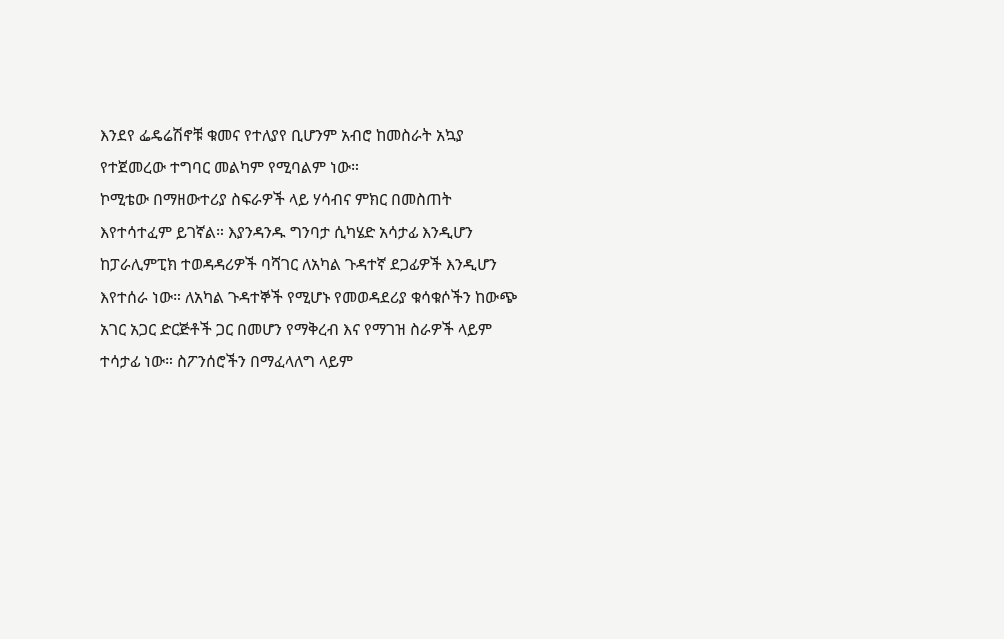እንደየ ፌዴሬሽኖቹ ቁመና የተለያየ ቢሆንም አብሮ ከመስራት አኳያ የተጀመረው ተግባር መልካም የሚባልም ነው።
ኮሚቴው በማዘውተሪያ ስፍራዎች ላይ ሃሳብና ምክር በመስጠት እየተሳተፈም ይገኛል። እያንዳንዱ ግንባታ ሲካሄድ አሳታፊ እንዲሆን ከፓራሊምፒክ ተወዳዳሪዎች ባሻገር ለአካል ጉዳተኛ ደጋፊዎች እንዲሆን እየተሰራ ነው። ለአካል ጉዳተኞች የሚሆኑ የመወዳደሪያ ቁሳቁሶችን ከውጭ አገር አጋር ድርጅቶች ጋር በመሆን የማቅረብ እና የማገዝ ስራዎች ላይም ተሳታፊ ነው። ስፖንሰሮችን በማፈላለግ ላይም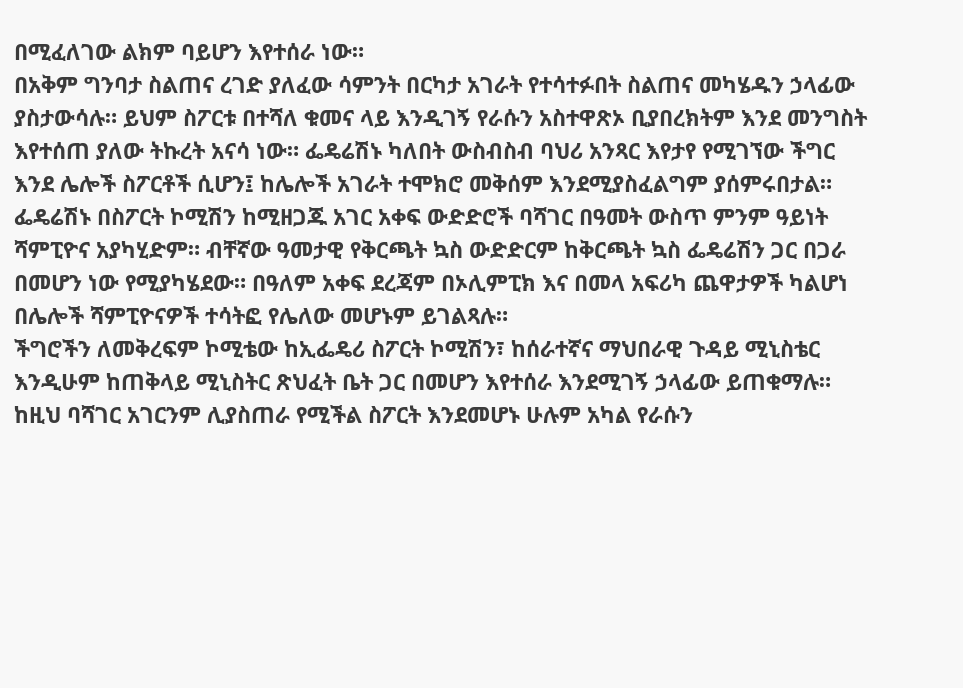በሚፈለገው ልክም ባይሆን እየተሰራ ነው።
በአቅም ግንባታ ስልጠና ረገድ ያለፈው ሳምንት በርካታ አገራት የተሳተፉበት ስልጠና መካሄዱን ኃላፊው ያስታውሳሉ። ይህም ስፖርቱ በተሻለ ቁመና ላይ እንዲገኝ የራሱን አስተዋጽኦ ቢያበረክትም እንደ መንግስት እየተሰጠ ያለው ትኩረት አናሳ ነው። ፌዴሬሽኑ ካለበት ውስብስብ ባህሪ አንጻር እየታየ የሚገኘው ችግር እንደ ሌሎች ስፖርቶች ሲሆን፤ ከሌሎች አገራት ተሞክሮ መቅሰም እንደሚያስፈልግም ያሰምሩበታል።
ፌዴሬሽኑ በስፖርት ኮሚሽን ከሚዘጋጁ አገር አቀፍ ውድድሮች ባሻገር በዓመት ውስጥ ምንም ዓይነት ሻምፒዮና አያካሂድም። ብቸኛው ዓመታዊ የቅርጫት ኳስ ውድድርም ከቅርጫት ኳስ ፌዴሬሽን ጋር በጋራ በመሆን ነው የሚያካሄደው። በዓለም አቀፍ ደረጃም በኦሊምፒክ እና በመላ አፍሪካ ጨዋታዎች ካልሆነ በሌሎች ሻምፒዮናዎች ተሳትፎ የሌለው መሆኑም ይገልጻሉ።
ችግሮችን ለመቅረፍም ኮሚቴው ከኢፌዴሪ ስፖርት ኮሚሽን፣ ከሰራተኛና ማህበራዊ ጉዳይ ሚኒስቴር እንዲሁም ከጠቅላይ ሚኒስትር ጽህፈት ቤት ጋር በመሆን እየተሰራ እንደሚገኝ ኃላፊው ይጠቁማሉ። ከዚህ ባሻገር አገርንም ሊያስጠራ የሚችል ስፖርት እንደመሆኑ ሁሉም አካል የራሱን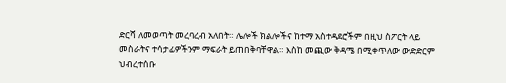ድርሻ ለመወጣት መረባረብ አለበት። ሌሎች ክልሎችና ከተማ አስተዳደሮችም በዚህ ስፖርት ላይ መስራትና ተሳታፊዎችንም ማፍራት ይጠበቅባቸዋል። እስከ መጪው ቅዳሜ በሚቀጥለው ውድድርም ህብረተሰቡ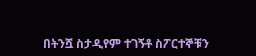በትንሿ ስታዲየም ተገኝቶ ስፖርተኞቹን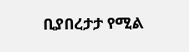ቢያበረታታ የሚል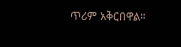ጥሪም አቅርበዋል።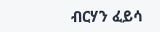ብርሃን ፈይሳ